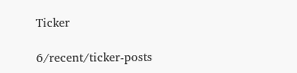Ticker

6/recent/ticker-posts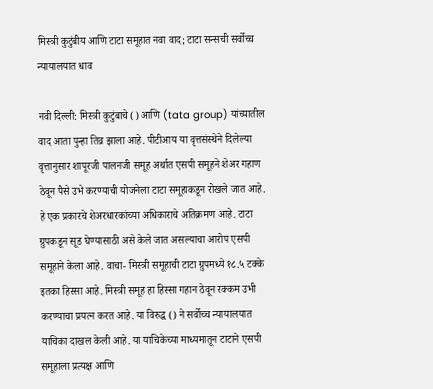मिस्त्री कुटुंबीय आणि टाटा समूहात नवा वाद; टाटा सन्सची सर्वोच्च न्यायालयात धाव

नवी दिल्ली: मिस्त्री कुटुंबाचे () आणि (tata group) यांच्यातील वाद आता पुन्हा तिव्र झाला आहे. पीटीआय या वृत्तसंस्थेने दिलेल्या वृत्तानुसार शापूरजी पालनजी समूह अर्थात एसपी समूहने शेअर गहाण ठेवून पैसे उभे करण्याची योजनेला टाटा समूहाकडून रोखले जात आहे. हे एक प्रकारचे शेअरधारकांच्या अधिकाराचे अतिक्रमण आहे. टाटा ग्रुपकडून सूड घेण्यासाठी असे केले जात असल्याचा आरोप एसपी समूहाने केला आहे. वाचा- मिस्त्री समूहाची टाटा ग्रुपमध्ये १८.५ टक्के इतका हिस्सा आहे. मिस्त्री समूह हा हिस्सा गहान ठेवून रक्कम उभी करण्याचा प्रयत्न करत आहे. या विरुद्ध () ने सर्वोच्च न्यायालयात याचिका दाखल केली आहे. या याचिकेच्या माध्यमातून टाटाने एसपी समूहाला प्रत्यक्ष आणि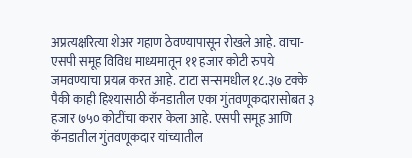अप्रत्यक्षरित्या शेअर गहाण ठेवण्यापासून रोखले आहे. वाचा- एसपी समूह विविध माध्यमातून ११ हजार कोटी रुपये जमवण्याचा प्रयत्न करत आहे. टाटा सन्समधील १८.३७ टक्के पैकी काही हिश्यासाठी कॅनडातील एका गुंतवणूकदारासोबत ३ हजार ७५० कोटींचा करार केला आहे. एसपी समूह आणि कॅनडातील गुंतवणूकदार यांच्यातील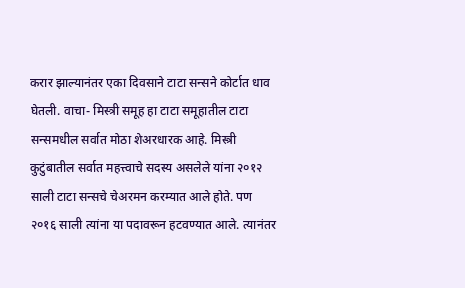करार झाल्यानंतर एका दिवसाने टाटा सन्सने कोर्टात धाव घेतली. वाचा- मिस्त्री समूह हा टाटा समूहातील टाटा सन्समधील सर्वात मोठा शेअरधारक आहे. मिस्त्री कुटुंबातील सर्वात महत्त्वाचे सदस्य असलेले यांना २०१२ साली टाटा सन्सचे चेअरमन करम्यात आले होते. पण २०१६ साली त्यांना या पदावरून हटवण्यात आले. त्यानंतर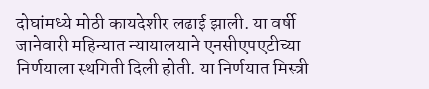दोघांमध्ये मोठी कायदेशीर लढाई झाली. या वर्षी जानेवारी महिन्यात न्यायालयाने एनसीएपएटीच्या निर्णयाला स्थगिती दिली होती. या निर्णयात मिस्त्री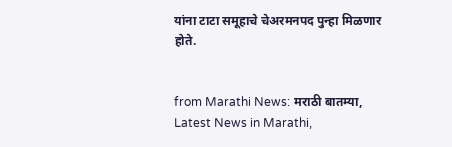यांना टाटा समूहाचे चेअरमनपद पुन्हा मिळणार होते.


from Marathi News: मराठी बातम्या, Latest News in Marathi,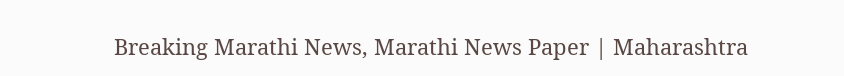Breaking Marathi News, Marathi News Paper | Maharashtra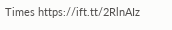Times https://ift.tt/2RlnAIz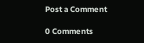Post a Comment

0 Comments